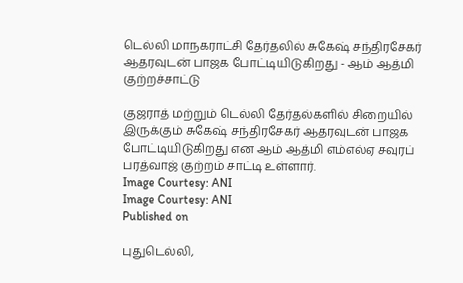டெல்லி மாநகராட்சி தேர்தலில் சுகேஷ் சந்திரசேகர் ஆதரவுடன் பாஜக போட்டியிடுகிறது - ஆம் ஆத்மி குற்றச்சாட்டு

குஜராத் மற்றும் டெல்லி தேர்தல்களில் சிறையில் இருக்கும் சுகேஷ் சந்திரசேகர் ஆதரவுடன் பாஜக போட்டியிடுகிறது என ஆம் ஆத்மி எம்எல்ஏ சவுரப் பரத்வாஜ் குற்றம் சாட்டி உள்ளார்.
Image Courtesy: ANI
Image Courtesy: ANI
Published on

புதுடெல்லி,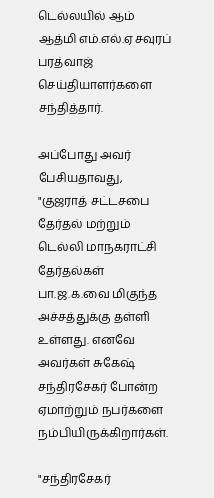டெல்லயில் ஆம் ஆத்மி எம்.எல்.ஏ சவுரப் பரத்வாஜ் செய்தியாளர்களை சந்தித்தார்.

அப்போது அவர் பேசியதாவது, "குஜராத் சட்டசபை தேர்தல் மற்றும் டெல்லி மாநகராட்சி தேர்தல்கள் பா.ஜ.க.வை மிகுந்த அச்சத்துக்கு தள்ளி உள்ளது. எனவே அவர்கள் சுகேஷ் சந்திரசேகர் போன்ற ஏமாற்றும் நபர்களை நம்பியிருக்கிறார்கள்.

"சந்திரசேகர்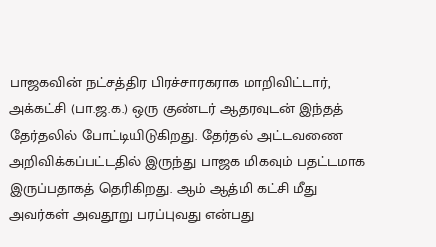பாஜகவின் நட்சத்திர பிரச்சாரகராக மாறிவிட்டார், அக்கட்சி (பா.ஜ.க.) ஒரு குண்டர் ஆதரவுடன் இந்தத் தேர்தலில் போட்டியிடுகிறது. தேர்தல் அட்டவணை அறிவிக்கப்பட்டதில் இருந்து பாஜக மிகவும் பதட்டமாக இருப்பதாகத் தெரிகிறது. ஆம் ஆத்மி கட்சி மீது அவர்கள் அவதூறு பரப்புவது என்பது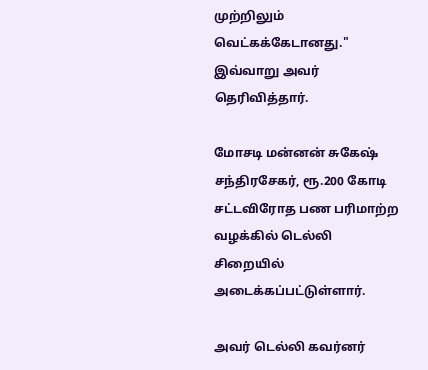முற்றிலும் வெட்கக்கேடானது." இவ்வாறு அவர் தெரிவித்தார்.

மோசடி மன்னன் சுகேஷ் சந்திரசேகர், ரூ.200 கோடி சட்டவிரோத பண பரிமாற்ற வழக்கில் டெல்லி சிறையில் அடைக்கப்பட்டுள்ளார்.

அவர் டெல்லி கவர்னர்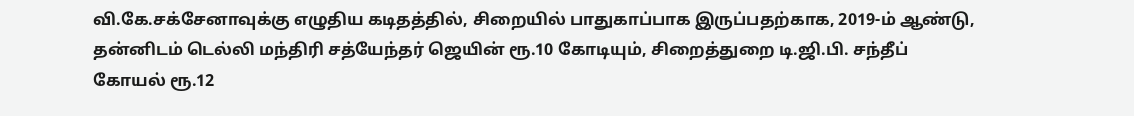வி.கே.சக்சேனாவுக்கு எழுதிய கடிதத்தில், சிறையில் பாதுகாப்பாக இருப்பதற்காக, 2019-ம் ஆண்டு, தன்னிடம் டெல்லி மந்திரி சத்யேந்தர் ஜெயின் ரூ.10 கோடியும், சிறைத்துறை டி.ஜி.பி. சந்தீப் கோயல் ரூ.12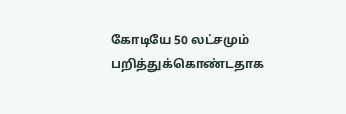கோடியே 50 லட்சமும் பறித்துக்கொண்டதாக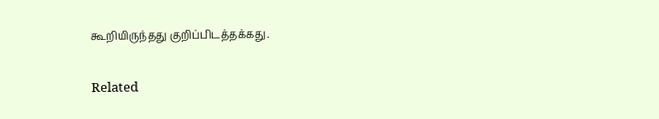கூறியிருந்தது குறிப்பிடத்தக்கது.

Related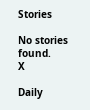Stories

No stories found.
X

Daily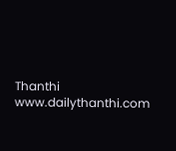Thanthi
www.dailythanthi.com